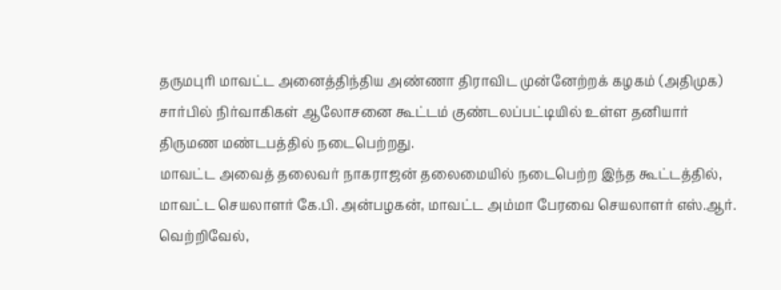தருமபுரி மாவட்ட அனைத்திந்திய அண்ணா திராவிட முன்னேற்றக் கழகம் (அதிமுக) சார்பில் நிர்வாகிகள் ஆலோசனை கூட்டம் குண்டலப்பட்டியில் உள்ள தனியார் திருமண மண்டபத்தில் நடைபெற்றது.
மாவட்ட அவைத் தலைவர் நாகராஜன் தலைமையில் நடைபெற்ற இந்த கூட்டத்தில், மாவட்ட செயலாளர் கே.பி. அன்பழகன், மாவட்ட அம்மா பேரவை செயலாளர் எஸ்.ஆர். வெற்றிவேல்,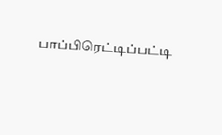பாப்பிரெட்டிப்பட்டி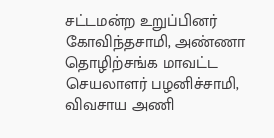சட்டமன்ற உறுப்பினர் கோவிந்தசாமி, அண்ணா தொழிற்சங்க மாவட்ட செயலாளர் பழனிச்சாமி, விவசாய அணி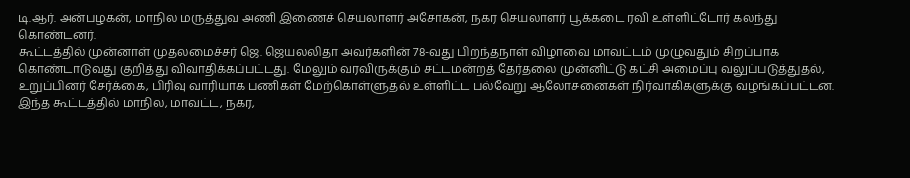டி.ஆர். அன்பழகன், மாநில மருத்துவ அணி இணைச் செயலாளர் அசோகன், நகர செயலாளர் பூக்கடை ரவி உள்ளிட்டோர் கலந்து கொண்டனர்.
கூட்டத்தில் முன்னாள் முதலமைச்சர் ஜெ. ஜெயலலிதா அவர்களின் 78-வது பிறந்தநாள் விழாவை மாவட்டம் முழுவதும் சிறப்பாக கொண்டாடுவது குறித்து விவாதிக்கப்பட்டது. மேலும் வரவிருக்கும் சட்டமன்றத் தேர்தலை முன்னிட்டு கட்சி அமைப்பு வலுப்படுத்துதல், உறுப்பினர் சேர்க்கை, பிரிவு வாரியாக பணிகள் மேற்கொள்ளுதல் உள்ளிட்ட பல்வேறு ஆலோசனைகள் நிர்வாகிகளுக்கு வழங்கப்பட்டன.
இந்த கூட்டத்தில் மாநில, மாவட்ட, நகர,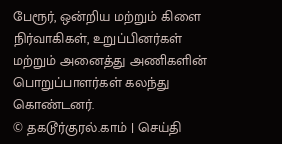பேரூர், ஒன்றிய மற்றும் கிளை நிர்வாகிகள், உறுப்பினர்கள் மற்றும் அனைத்து அணிகளின் பொறுப்பாளர்கள் கலந்து கொண்டனர்.
© தகடூர்குரல்.காம் | செய்தி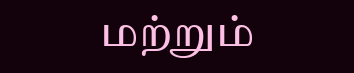மற்றும்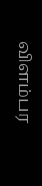விளம்பர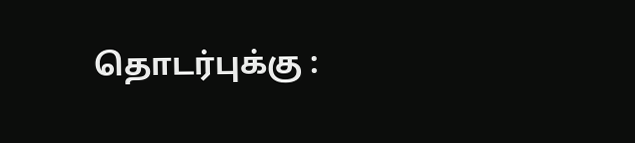தொடர்புக்கு :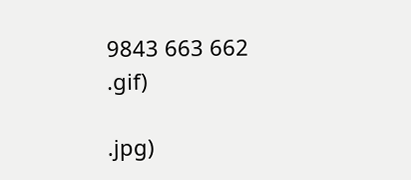9843 663 662
.gif)

.jpg)